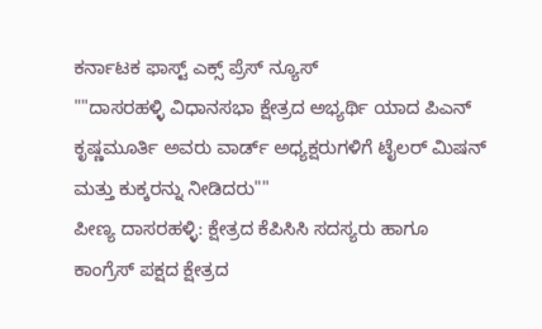ಕರ್ನಾಟಕ ಫಾಸ್ಟ್ ಎಕ್ಸ್ ಪ್ರೆಸ್ ನ್ಯೂಸ್
""ದಾಸರಹಳ್ಳಿ ವಿಧಾನಸಭಾ ಕ್ಷೇತ್ರದ ಅಭ್ಯರ್ಥಿ ಯಾದ ಪಿಎನ್ ಕೃಷ್ಣಮೂರ್ತಿ ಅವರು ವಾರ್ಡ್ ಅಧ್ಯಕ್ಷರುಗಳಿಗೆ ಟೈಲರ್ ಮಿಷನ್ ಮತ್ತು ಕುಕ್ಕರನ್ನು ನೀಡಿದರು""
ಪೀಣ್ಯ ದಾಸರಹಳ್ಳಿ: ಕ್ಷೇತ್ರದ ಕೆಪಿಸಿಸಿ ಸದಸ್ಯರು ಹಾಗೂ ಕಾಂಗ್ರೆಸ್ ಪಕ್ಷದ ಕ್ಷೇತ್ರದ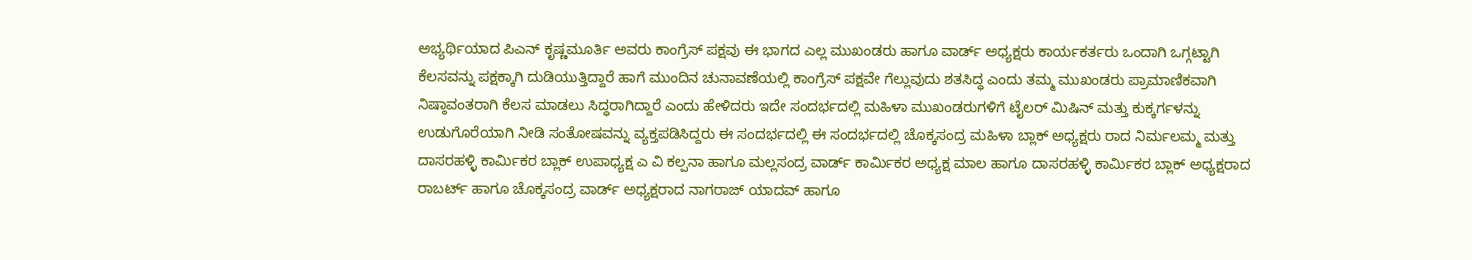ಅಭ್ಯರ್ಥಿಯಾದ ಪಿಎನ್ ಕೃಷ್ಣಮೂರ್ತಿ ಅವರು ಕಾಂಗ್ರೆಸ್ ಪಕ್ಷವು ಈ ಭಾಗದ ಎಲ್ಲ ಮುಖಂಡರು ಹಾಗೂ ವಾರ್ಡ್ ಅಧ್ಯಕ್ಷರು ಕಾರ್ಯಕರ್ತರು ಒಂದಾಗಿ ಒಗ್ಗಟ್ಟಾಗಿ ಕೆಲಸವನ್ನು ಪಕ್ಷಕ್ಕಾಗಿ ದುಡಿಯುತ್ತಿದ್ದಾರೆ ಹಾಗೆ ಮುಂದಿನ ಚುನಾವಣೆಯಲ್ಲಿ ಕಾಂಗ್ರೆಸ್ ಪಕ್ಷವೇ ಗೆಲ್ಲುವುದು ಶತಸಿದ್ಧ ಎಂದು ತಮ್ಮ ಮುಖಂಡರು ಪ್ರಾಮಾಣಿಕವಾಗಿ ನಿಷ್ಠಾವಂತರಾಗಿ ಕೆಲಸ ಮಾಡಲು ಸಿದ್ಧರಾಗಿದ್ದಾರೆ ಎಂದು ಹೇಳಿದರು ಇದೇ ಸಂದರ್ಭದಲ್ಲಿ ಮಹಿಳಾ ಮುಖಂಡರುಗಳಿಗೆ ಟೈಲರ್ ಮಿಷಿನ್ ಮತ್ತು ಕುಕ್ಕರ್ಗಳನ್ನು ಉಡುಗೊರೆಯಾಗಿ ನೀಡಿ ಸಂತೋಷವನ್ನು ವ್ಯಕ್ತಪಡಿಸಿದ್ದರು ಈ ಸಂದರ್ಭದಲ್ಲಿ ಈ ಸಂದರ್ಭದಲ್ಲಿ ಚೊಕ್ಕಸಂದ್ರ ಮಹಿಳಾ ಬ್ಲಾಕ್ ಅಧ್ಯಕ್ಷರು ರಾದ ನಿರ್ಮಲಮ್ಮ ಮತ್ತು ದಾಸರಹಳ್ಳಿ ಕಾರ್ಮಿಕರ ಬ್ಲಾಕ್ ಉಪಾಧ್ಯಕ್ಷ ಎ ವಿ ಕಲ್ಪನಾ ಹಾಗೂ ಮಲ್ಲಸಂದ್ರ ವಾರ್ಡ್ ಕಾರ್ಮಿಕರ ಅಧ್ಯಕ್ಷ ಮಾಲ ಹಾಗೂ ದಾಸರಹಳ್ಳಿ ಕಾರ್ಮಿಕರ ಬ್ಲಾಕ್ ಅಧ್ಯಕ್ಷರಾದ ರಾಬರ್ಟ್ ಹಾಗೂ ಚೊಕ್ಕಸಂದ್ರ ವಾರ್ಡ್ ಅಧ್ಯಕ್ಷರಾದ ನಾಗರಾಜ್ ಯಾದವ್ ಹಾಗೂ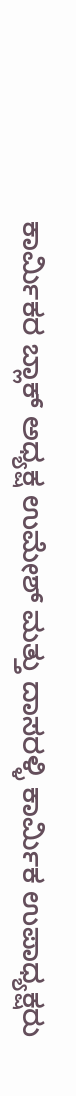ಕಾರ್ಮಿಕರ ಬ್ಲಾಕ್ ಅಧ್ಯಕ್ಷ ಉಮೇಶ್ ಮತ್ತು ದಾಸರಳ್ಳಿ ಕಾರ್ಮಿಕ ಉಪಾಧ್ಯಕ್ಷರು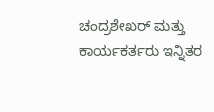ಚಂದ್ರಶೇಖರ್ ಮತ್ತು ಕಾರ್ಯಕರ್ತರು ಇನ್ನಿತರ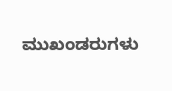ಮುಖಂಡರುಗಳು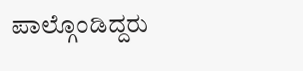ಪಾಲ್ಗೊಂಡಿದ್ದರು